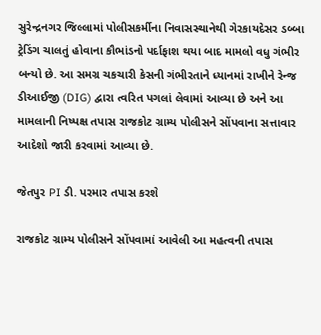સુરેન્દ્રનગર જિલ્લામાં પોલીસકર્મીના નિવાસસ્થાનેથી ગેરકાયદેસર ડબ્બા ટ્રેડિંગ ચાલતું હોવાના કૌભાંડનો પર્દાફાશ થયા બાદ મામલો વધુ ગંભીર બન્યો છે. આ સમગ્ર ચકચારી કેસની ગંભીરતાને ધ્યાનમાં રાખીને રેન્જ ડીઆઈજી (DIG) દ્વારા ત્વરિત પગલાં લેવામાં આવ્યા છે અને આ મામલાની નિષ્પક્ષ તપાસ રાજકોટ ગ્રામ્ય પોલીસને સોંપવાના સત્તાવાર આદેશો જારી કરવામાં આવ્યા છે.

જેતપુર PI ડી. પરમાર તપાસ કરશે

રાજકોટ ગ્રામ્ય પોલીસને સોંપવામાં આવેલી આ મહત્વની તપાસ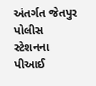અંતર્ગત જેતપુર પોલીસ સ્ટેશનના પીઆઈ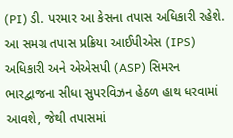(PI) ડી. પરમાર આ કેસના તપાસ અધિકારી રહેશે. આ સમગ્ર તપાસ પ્રક્રિયા આઈપીએસ (IPS) અધિકારી અને એએસપી (ASP) સિમરન ભારદ્વાજના સીધા સુપરવિઝન હેઠળ હાથ ધરવામાં આવશે, જેથી તપાસમાં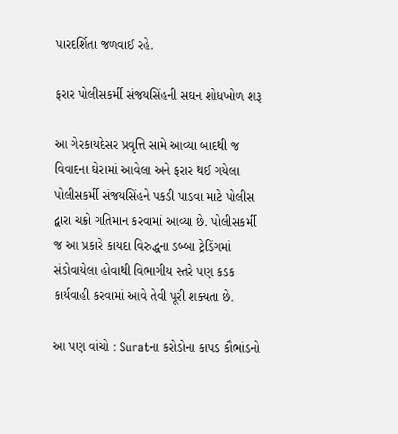પારદર્શિતા જળવાઈ રહે.

ફરાર પોલીસકર્મી સંજયસિંહની સઘન શોધખોળ શરૂ

આ ગેરકાયદેસર પ્રવૃત્તિ સામે આવ્યા બાદથી જ વિવાદના ઘેરામાં આવેલા અને ફરાર થઈ ગયેલા પોલીસકર્મી સંજયસિંહને પકડી પાડવા માટે પોલીસ દ્વારા ચક્રો ગતિમાન કરવામાં આવ્યા છે. પોલીસકર્મી જ આ પ્રકારે કાયદા વિરુદ્ધના ડબ્બા ટ્રેડિંગમાં સંડોવાયેલા હોવાથી વિભાગીય સ્તરે પણ કડક કાર્યવાહી કરવામાં આવે તેવી પૂરી શક્યતા છે.

આ પણ વાંચો : Suratના કરોડોના કાપડ કૌભાંડનો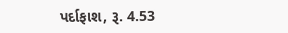પર્દાફાશ, રૂ. 4.53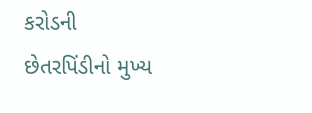કરોડની છેતરપિંડીનો મુખ્ય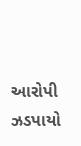આરોપી ઝડપાયો